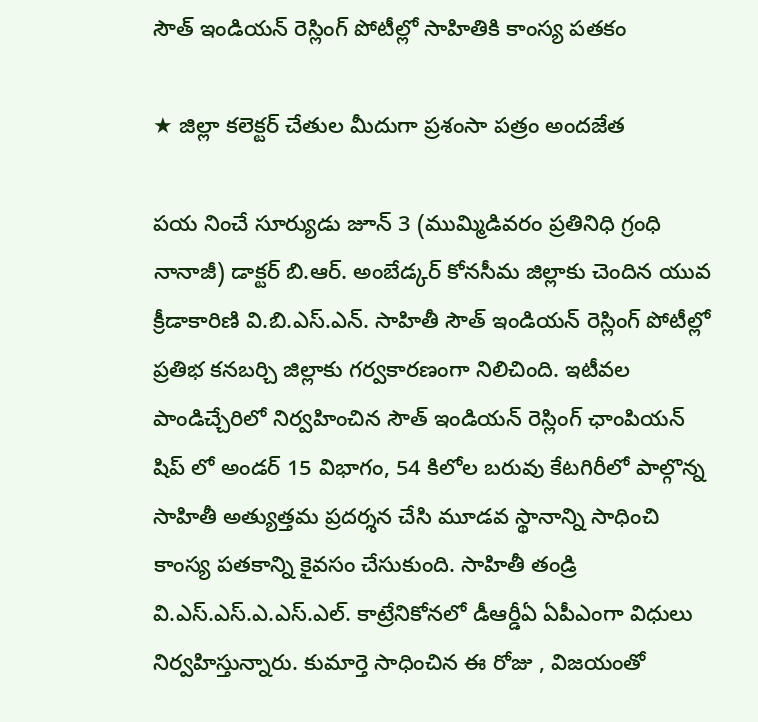సౌత్ ఇండియన్ రెస్లింగ్ పోటీల్లో సాహితికి కాంస్య పతకం

★ జిల్లా కలెక్టర్ చేతుల మీదుగా ప్రశంసా పత్రం అందజేత

పయ నించే సూర్యుడు జూన్ 3 (ముమ్మిడివరం ప్రతినిధి గ్రంధి నానాజీ) డాక్టర్ బి.ఆర్. అంబేడ్కర్ కోనసీమ జిల్లాకు చెందిన యువ క్రీడాకారిణి వి.బి.ఎస్.ఎన్. సాహితీ సౌత్ ఇండియన్ రెస్లింగ్ పోటీల్లో ప్రతిభ కనబర్చి జిల్లాకు గర్వకారణంగా నిలిచింది. ఇటీవల పాండిచ్చేరిలో నిర్వహించిన సౌత్ ఇండియన్ రెస్లింగ్ ఛాంపియన్ షిప్ లో అండర్ 15 విభాగం, 54 కిలోల బరువు కేటగిరీలో పాల్గొన్న సాహితీ అత్యుత్తమ ప్రదర్శన చేసి మూడవ స్థానాన్ని సాధించి కాంస్య పతకాన్ని కైవసం చేసుకుంది. సాహితీ తండ్రి వి.ఎస్.ఎస్.ఎ.ఎస్.ఎల్. కాట్రేనికోనలో డీఆర్డీఏ ఏపీఎంగా విధులు నిర్వహిస్తున్నారు. కుమార్తె సాధించిన ఈ రోజు , విజయంతో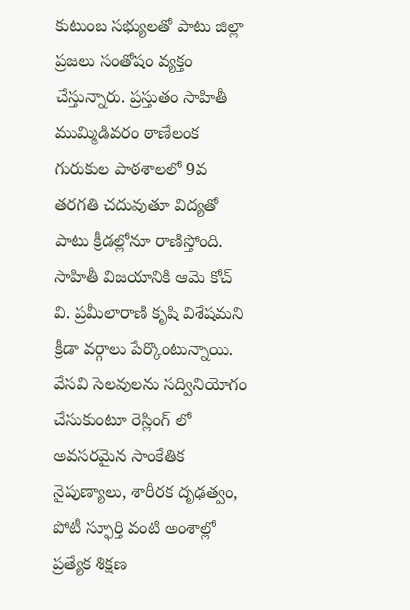కుటుంబ సభ్యులతో పాటు జిల్లా ప్రజలు సంతోషం వ్యక్తం చేస్తున్నారు. ప్రస్తుతం సాహితీ ముమ్మిడివరం ఠాణేలంక గురుకుల పాఠశాలలో 9వ తరగతి చదువుతూ విద్యతో పాటు క్రీడల్లోనూ రాణిస్తోంది. సాహితీ విజయానికి ఆమె కోచ్ వి. ప్రమీలారాణి కృషి విశేషమని క్రీడా వర్గాలు పేర్కొంటున్నాయి. వేసవి సెలవులను సద్వినియోగం చేసుకుంటూ రెస్లింగ్ లో అవసరమైన సాంకేతిక నైపుణ్యాలు, శారీరక దృఢత్వం, పోటీ స్ఫూర్తి వంటి అంశాల్లో ప్రత్యేక శిక్షణ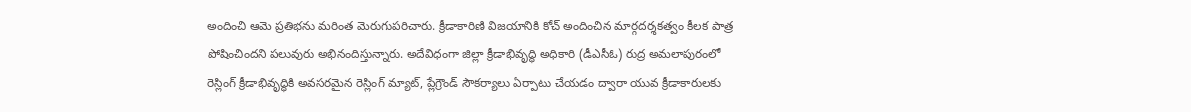అందించి ఆమె ప్రతిభను మరింత మెరుగుపరిచారు. క్రీడాకారిణి విజయానికి కోచ్ అందించిన మార్గదర్శకత్వం కీలక పాత్ర పోషించిందని పలువురు అభినందిస్తున్నారు. అదేవిధంగా జిల్లా క్రీడాభివృద్ధి అధికారి (డీఎసీఓ) రుద్ర అమలాపురంలో రెస్లింగ్ క్రీడాభివృద్ధికి అవసరమైన రెస్లింగ్ మ్యాట్, ప్లేగ్రౌండ్ సౌకర్యాలు ఏర్పాటు చేయడం ద్వారా యువ క్రీడాకారులకు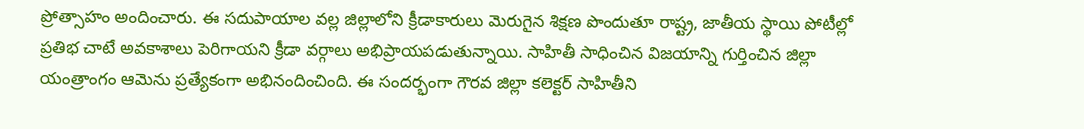ప్రోత్సాహం అందించారు. ఈ సదుపాయాల వల్ల జిల్లాలోని క్రీడాకారులు మెరుగైన శిక్షణ పొందుతూ రాష్ట్ర, జాతీయ స్థాయి పోటీల్లో ప్రతిభ చాటే అవకాశాలు పెరిగాయని క్రీడా వర్గాలు అభిప్రాయపడుతున్నాయి. సాహితీ సాధించిన విజయాన్ని గుర్తించిన జిల్లా యంత్రాంగం ఆమెను ప్రత్యేకంగా అభినందించింది. ఈ సందర్భంగా గౌరవ జిల్లా కలెక్టర్ సాహితీని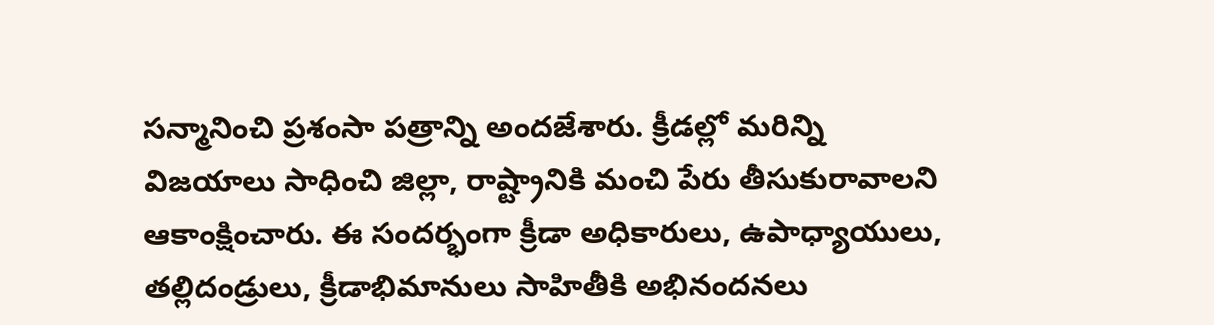సన్మానించి ప్రశంసా పత్రాన్ని అందజేశారు. క్రీడల్లో మరిన్ని విజయాలు సాధించి జిల్లా, రాష్ట్రానికి మంచి పేరు తీసుకురావాలని ఆకాంక్షించారు. ఈ సందర్భంగా క్రీడా అధికారులు, ఉపాధ్యాయులు, తల్లిదండ్రులు, క్రీడాభిమానులు సాహితీకి అభినందనలు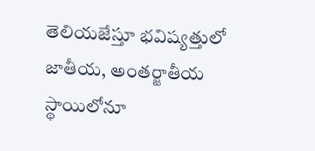తెలియజేస్తూ భవిష్యత్తులో జాతీయ, అంతర్జాతీయ స్థాయిలోనూ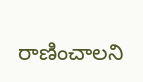రాణించాలని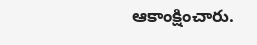ఆకాంక్షించారు.